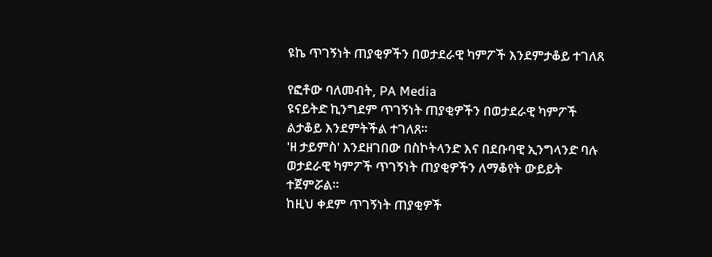ዩኬ ጥገኝነት ጠያቂዎችን በወታደራዊ ካምፖች እንደምታቆይ ተገለጸ

የፎቶው ባለመብት, PA Media
ዩናይትድ ኪንግደም ጥገኝነት ጠያቂዎችን በወታደራዊ ካምፖች ልታቆይ እንደምትችል ተገለጸ።
'ዘ ታይምስ' እንደዘገበው በስኮትላንድ እና በደቡባዊ ኢንግላንድ ባሉ ወታደራዊ ካምፖች ጥገኝነት ጠያቂዎችን ለማቆየት ውይይት ተጀምሯል።
ከዚህ ቀደም ጥገኝነት ጠያቂዎች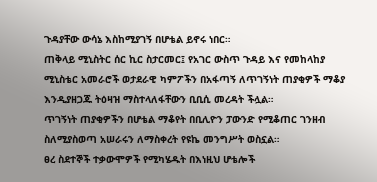ጉዳያቸው ውሳኔ እስከሚያገኝ በሆቴል ይኖሩ ነበር።
ጠቅላይ ሚኒስትር ሰር ኪር ስታርመር፤ የአገር ውስጥ ጉዳይ እና የመከላከያ ሚኒስቴር አመራሮች ወታደራዊ ካምፖችን በአፋጣኝ ለጥገኝነት ጠያቂዎች ማቆያ እንዲያዘጋጁ ትዕዛዝ ማስተላለፋቸውን ቢቢሲ መረዳት ችሏል።
ጥገኝነት ጠያቂዎችን በሆቴል ማቆየት በቢሊዮን ፓውንድ የሚቆጠር ገንዘብ ስለሚያስወጣ አሠራሩን ለማስቀረት የዩኬ መንግሥት ወስኗል።
ፀረ ስደተኞች ተቃውሞዎች የሚካሄዱት በእነዚህ ሆቴሎች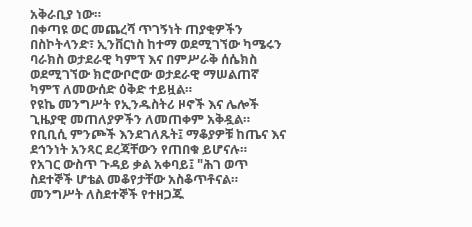አቅራቢያ ነው።
በቀጣዩ ወር መጨረሻ ጥገኝነት ጠያቂዎችን በስኮትላንድ፣ ኢንቨርነስ ከተማ ወደሚገኘው ካሜሩን ባራክስ ወታደራዊ ካምፕ እና በምሥራቅ ሰሴክስ ወደሚገኘው ክሮውቦሮው ወታደራዊ ማሠልጠኛ ካምፕ ለመውሰድ ዕቅድ ተይዟል።
የዩኬ መንግሥት የኢንዱስትሪ ዞኖች እና ሌሎች ጊዜያዊ መጠለያዎችን ለመጠቀም አቅዷል።
የቢቢሲ ምንጮች እንደገለጹት፤ ማቆያዎቹ ከጤና እና ደኅንነት አንጻር ደረጃቸውን የጠበቁ ይሆናሉ።
የአገር ውስጥ ጉዳይ ቃል አቀባይ፤ "ሕገ ወጥ ስደተኞች ሆቴል መቆየታቸው አስቆጥቶናል። መንግሥት ለስደተኞች የተዘጋጁ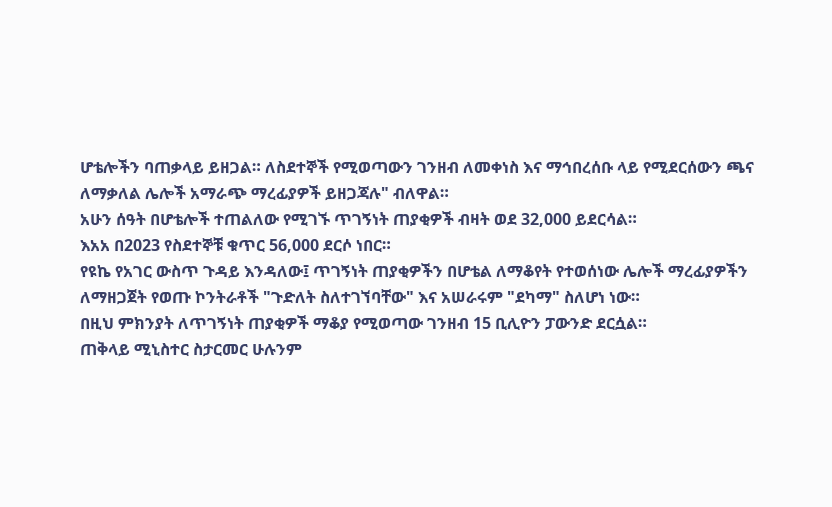ሆቴሎችን ባጠቃላይ ይዘጋል። ለስደተኞች የሚወጣውን ገንዘብ ለመቀነስ እና ማኅበረሰቡ ላይ የሚደርሰውን ጫና ለማቃለል ሌሎች አማራጭ ማረፊያዎች ይዘጋጃሉ" ብለዋል።
አሁን ሰዓት በሆቴሎች ተጠልለው የሚገኙ ጥገኝነት ጠያቂዎች ብዛት ወደ 32,000 ይደርሳል።
እአአ በ2023 የስደተኞቹ ቁጥር 56,000 ደርሶ ነበር።
የዩኬ የአገር ውስጥ ጉዳይ እንዳለው፤ ጥገኝነት ጠያቂዎችን በሆቴል ለማቆየት የተወሰነው ሌሎች ማረፊያዎችን ለማዘጋጀት የወጡ ኮንትራቶች "ጉድለት ስለተገኘባቸው" እና አሠራሩም "ደካማ" ስለሆነ ነው።
በዚህ ምክንያት ለጥገኝነት ጠያቂዎች ማቆያ የሚወጣው ገንዘብ 15 ቢሊዮን ፓውንድ ደርሷል።
ጠቅላይ ሚኒስተር ስታርመር ሁሉንም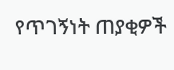የጥገኝነት ጠያቂዎች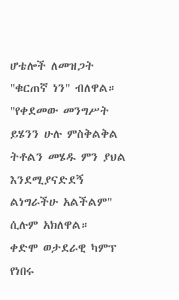ሆቴሎች ለመዝጋት "ቁርጠኛ ነን" ብለዋል።
"የቀደመው መንግሥት ይሄንን ሁሉ ምስቅልቅል ትቶልን መሄዱ ምን ያህል እንደሚያናድደኝ ልነግራችሁ አልችልም" ሲሉም አክለዋል።
ቀድሞ ወታደራዊ ካምፕ የነበሩ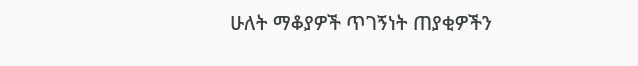ሁለት ማቆያዎች ጥገኝነት ጠያቂዎችን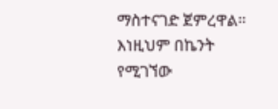ማስተናገድ ጀምረዋል። እነዚህም በኬንት የሚገኘው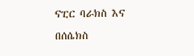ናፒር ባራክስ እና በሰሴክስ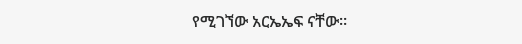የሚገኘው አርኤኤፍ ናቸው።